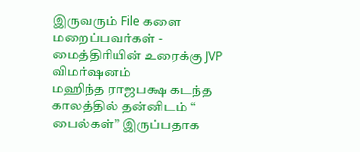இருவரும் File களை மறைப்பவர்கள் - மைத்திரியின் உரைக்கு JVP விமர்ஷனம்
மஹிந்த ராஜபக்ஷ கடந்த காலத்தில் தன்னிடம் “ பைல்கள்” இருப்பதாக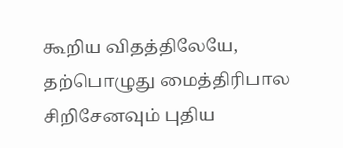கூறிய விதத்திலேயே, தற்பொழுது மைத்திரிபால சிறிசேனவும் புதிய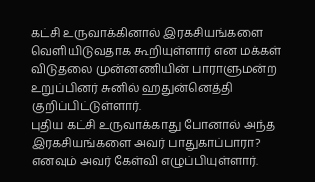கட்சி உருவாக்கினால் இரகசியங்களை வெளியிடுவதாக கூறியுள்ளார் என மக்கள் விடுதலை முன்னணியின் பாராளுமன்ற உறுப்பினர் சுனில் ஹதுன்னெத்தி குறிப்பிட்டுள்ளார்.
புதிய கட்சி உருவாக்காது போனால் அந்த இரகசியங்களை அவர் பாதுகாப்பாரா? எனவும் அவர் கேள்வி எழுப்பியுள்ளார்.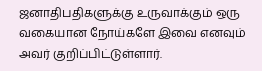ஜனாதிபதிகளுக்கு உருவாக்கும் ஒரு வகையான நோய்களே இவை எனவும் அவர் குறிப்பிட்டுள்ளார்.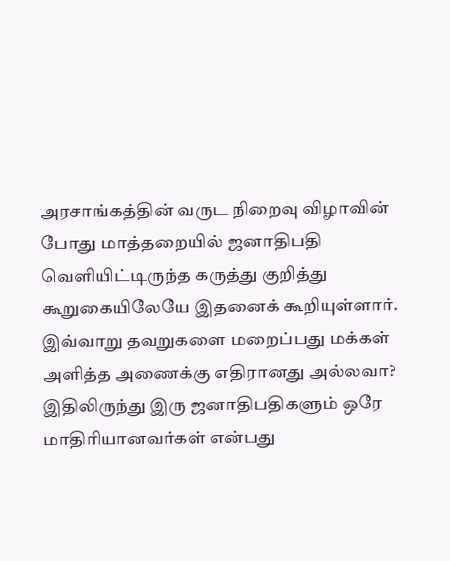அரசாங்கத்தின் வருட நிறைவு விழாவின் போது மாத்தறையில் ஜனாதிபதி வெளியிட்டிருந்த கருத்து குறித்து கூறுகையிலேயே இதனைக் கூறியுள்ளார்.
இவ்வாறு தவறுகளை மறைப்பது மக்கள் அளித்த அணைக்கு எதிரானது அல்லவா? இதிலிருந்து இரு ஜனாதிபதிகளும் ஒரே மாதிரியானவர்கள் என்பது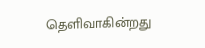தெளிவாகின்றது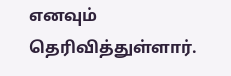எனவும் தெரிவித்துள்ளார்.